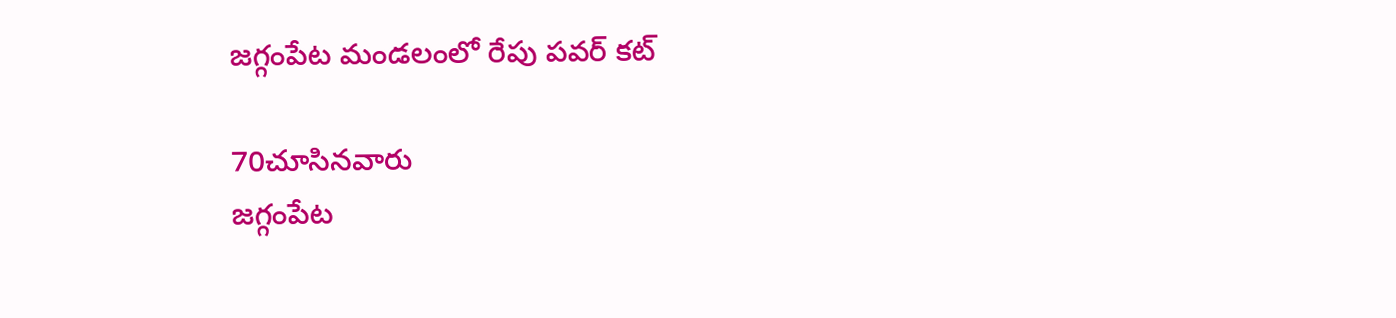జగ్గంపేట మండలంలో రేపు పవర్ కట్

70చూసినవారు
జగ్గంపేట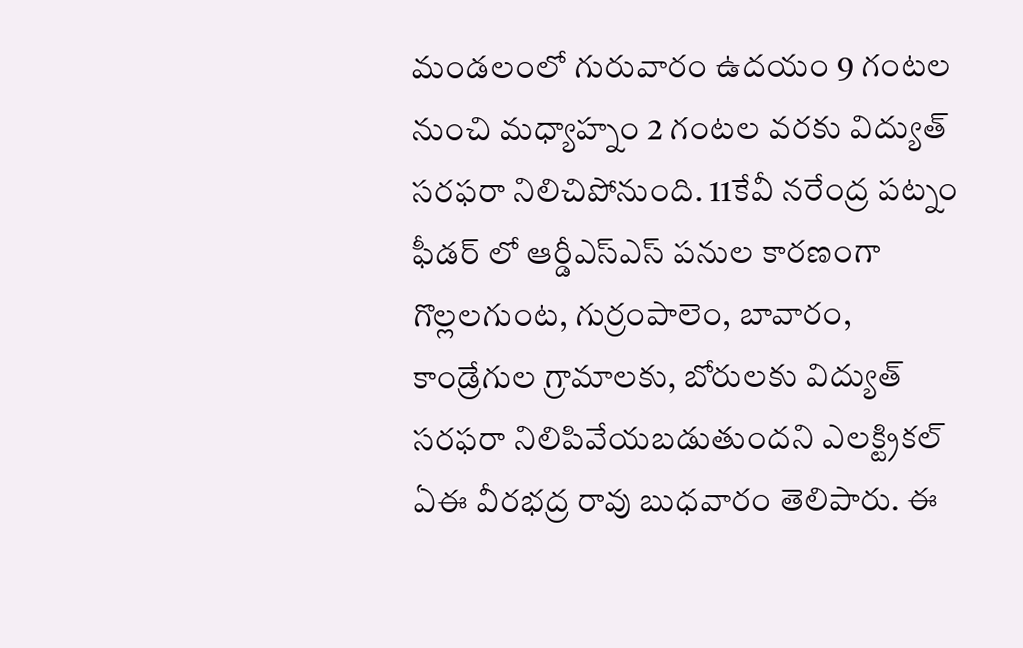మండలంలో గురువారం ఉదయం 9 గంటల నుంచి మధ్యాహ్నం 2 గంటల వరకు విద్యుత్ సరఫరా నిలిచిపోనుంది. 11కేవీ నరేంద్ర పట్నం ఫీడర్ లో ఆర్డీఎస్ఎస్ పనుల కారణంగా గొల్లలగుంట, గుర్రంపాలెం, బావారం, కాండ్రేగుల గ్రామాలకు, బోరులకు విద్యుత్ సరఫరా నిలిపివేయబడుతుందని ఎలక్ట్రికల్ ఏఈ వీరభద్ర రావు బుధవారం తెలిపారు. ఈ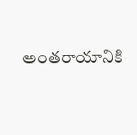అంతరాయానికి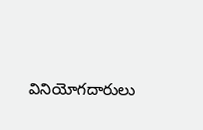వినియోగదారులు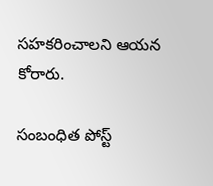సహకరించాలని ఆయన కోరారు.

సంబంధిత పోస్ట్